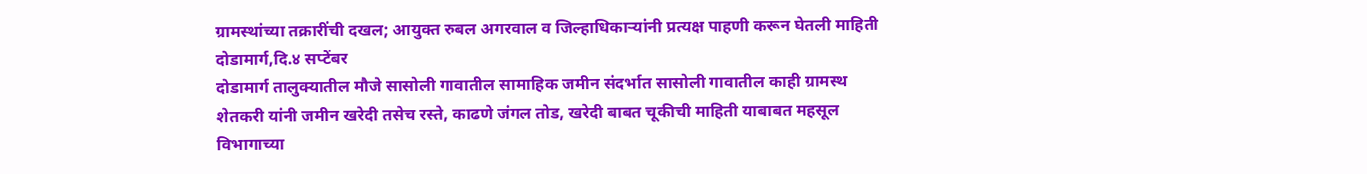ग्रामस्थांच्या तक्रारींची दखल; आयुक्त रुबल अगरवाल व जिल्हाधिकाऱ्यांनी प्रत्यक्ष पाहणी करून घेतली माहिती
दोडामार्ग,दि.४ सप्टेंबर
दोडामार्ग तालुक्यातील मौजे सासोली गावातील सामाहिक जमीन संदर्भात सासोली गावातील काही ग्रामस्थ शेतकरी यांनी जमीन खरेदी तसेच रस्ते, काढणे जंगल तोड, खरेदी बाबत चूकीची माहिती याबाबत महसूल विभागाच्या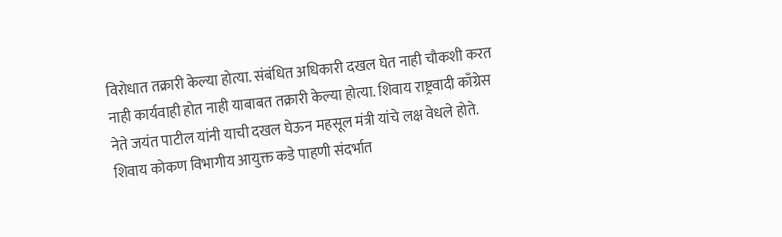विरोधात तक्रारी केल्या होत्या. संबंधित अधिकारी दखल घेत नाही चौकशी करत नाही कार्यवाही होत नाही याबाबत तक्रारी केल्या होत्या. शिवाय राष्ट्रवादी काँग्रेस नेते जयंत पाटील यांनी याची दखल घेऊन महसूल मंत्री यांचे लक्ष वेधले होते. शिवाय कोकण विभागीय आयुक्त कडे पाहणी संदर्भात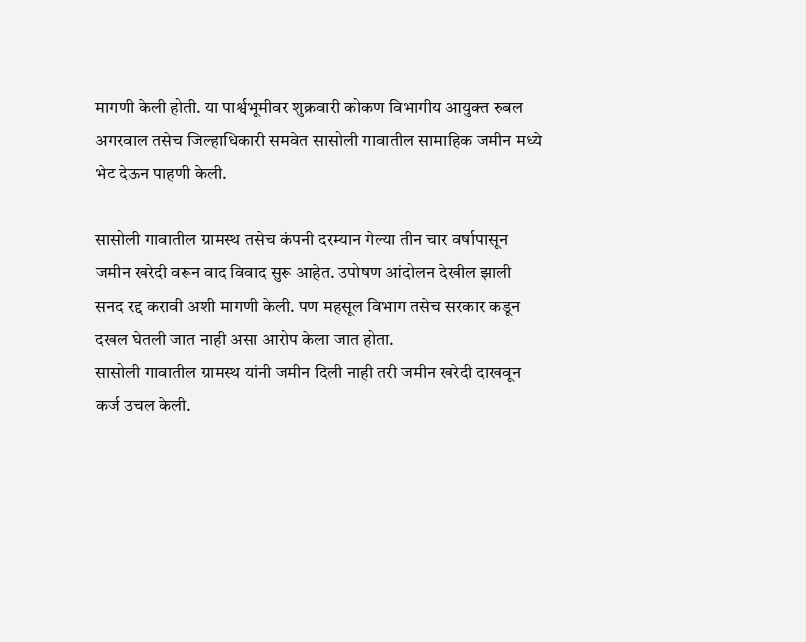मागणी केली होती. या पार्श्वभूमीवर शुक्रवारी कोकण विभागीय आयुक्त रुबल अगरवाल तसेच जिल्हाधिकारी समवेत सासोली गावातील सामाहिक जमीन मध्ये भेट देऊन पाहणी केली.

सासोली गावातील ग्रामस्थ तसेच कंपनी दरम्यान गेल्या तीन चार वर्षापासून जमीन खरेदी वरून वाद विवाद सुरू आहेत. उपोषण आंदोलन देखील झाली सनद रद्द करावी अशी मागणी केली. पण महसूल विभाग तसेच सरकार कडून दखल घेतली जात नाही असा आरोप केला जात होता.
सासोली गावातील ग्रामस्थ यांनी जमीन दिली नाही तरी जमीन खरेदी दाखवून कर्ज उचल केली.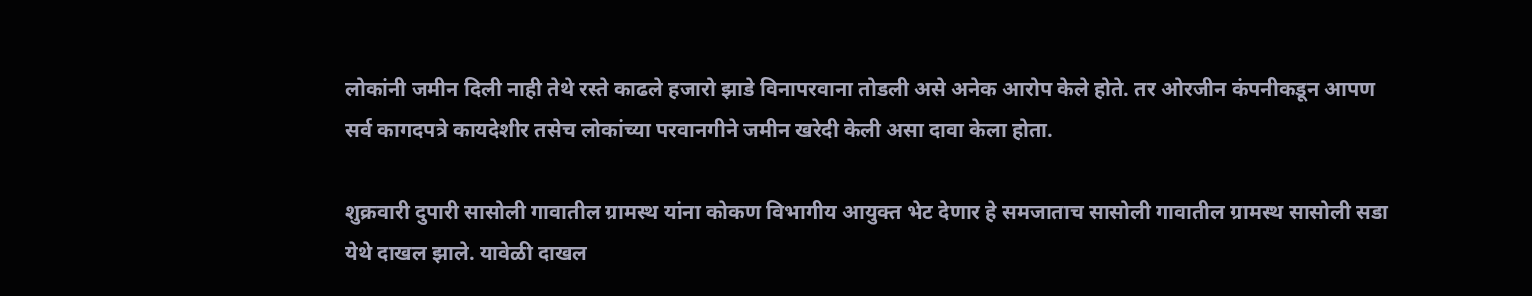लोकांनी जमीन दिली नाही तेथे रस्ते काढले हजारो झाडे विनापरवाना तोडली असे अनेक आरोप केले होते. तर ओरजीन कंपनीकडून आपण सर्व कागदपत्रे कायदेशीर तसेच लोकांच्या परवानगीने जमीन खरेदी केली असा दावा केला होता.

शुक्रवारी दुपारी सासोली गावातील ग्रामस्थ यांना कोकण विभागीय आयुक्त भेट देणार हे समजाताच सासोली गावातील ग्रामस्थ सासोली सडा येथे दाखल झाले. यावेळी दाखल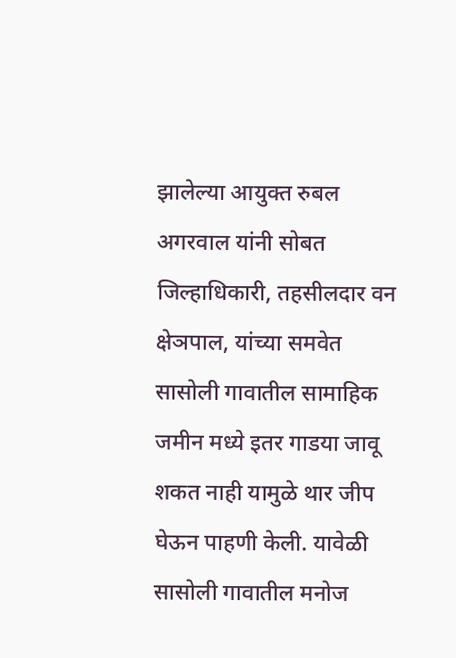झालेल्या आयुक्त रुबल अगरवाल यांनी सोबत जिल्हाधिकारी, तहसीलदार वन क्षेञपाल, यांच्या समवेत सासोली गावातील सामाहिक जमीन मध्ये इतर गाडया जावू शकत नाही यामुळे थार जीप घेऊन पाहणी केली. यावेळी सासोली गावातील मनोज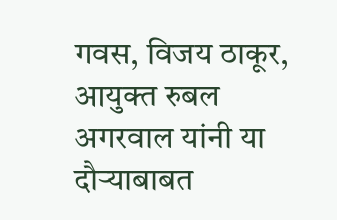गवस, विजय ठाकूर, आयुक्त रुबल अगरवाल यांनी या दौऱ्याबाबत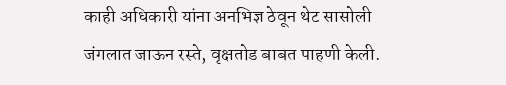काही अधिकारी यांना अनभिज्ञ ठेवून थेट सासोली जंगलात जाऊन रस्ते, वृक्षतोड बाबत पाहणी केली.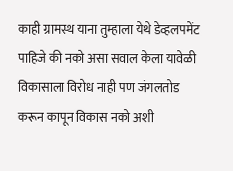काही ग्रामस्थ याना तुम्हाला येथे डेव्हलपमेंट पाहिजे की नको असा सवाल केला यावेळी विकासाला विरोध नाही पण जंगलतोड करून कापून विकास नको अशी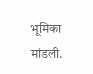भूमिका मांडली.